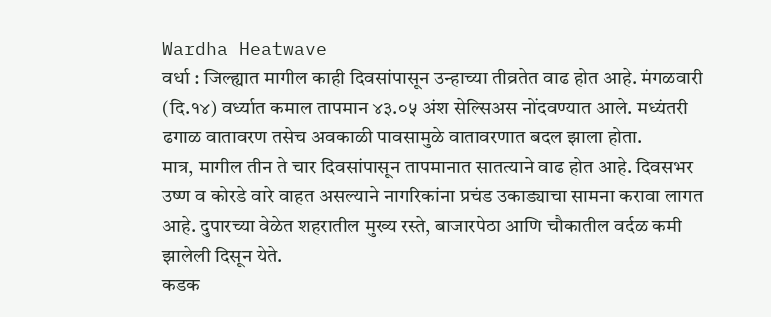Wardha Heatwave
वर्धा : जिल्ह्यात मागील काही दिवसांपासून उन्हाच्या तीव्रतेत वाढ होत आहे. मंगळवारी (दि.१४) वर्ध्यात कमाल तापमान ४३.०५ अंश सेल्सिअस नोंदवण्यात आले. मध्यंतरी ढगाळ वातावरण तसेच अवकाळी पावसामुळे वातावरणात बदल झाला होता.
मात्र, मागील तीन ते चार दिवसांपासून तापमानात सातत्याने वाढ होत आहे. दिवसभर उष्ण व कोरडे वारे वाहत असल्याने नागरिकांना प्रचंड उकाड्याचा सामना करावा लागत आहे. दुपारच्या वेळेत शहरातील मुख्य रस्ते, बाजारपेठा आणि चौकातील वर्दळ कमी झालेली दिसून येते.
कडक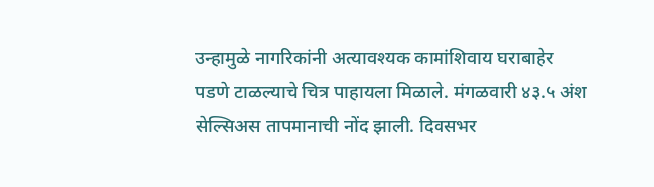उन्हामुळे नागरिकांनी अत्यावश्यक कामांशिवाय घराबाहेर पडणे टाळल्याचे चित्र पाहायला मिळाले. मंगळवारी ४३.५ अंश सेल्सिअस तापमानाची नोंद झाली. दिवसभर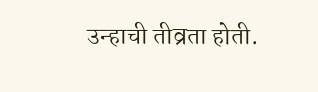उन्हाची तीव्रता होती.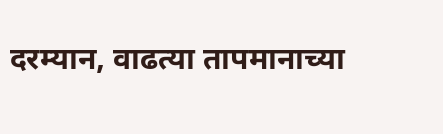दरम्यान, वाढत्या तापमानाच्या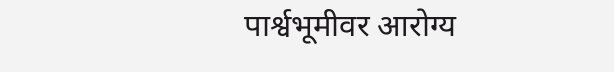पार्श्वभूमीवर आरोग्य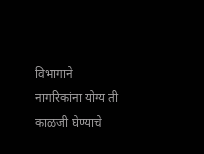विभागाने नागरिकांना योग्य ती काळजी घेण्याचे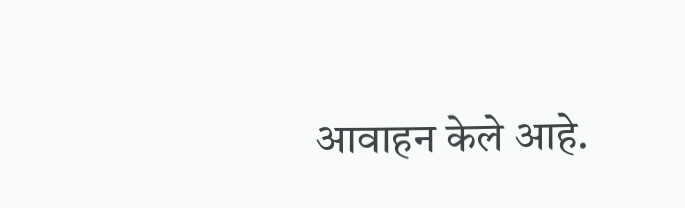आवाहन केले आहे.